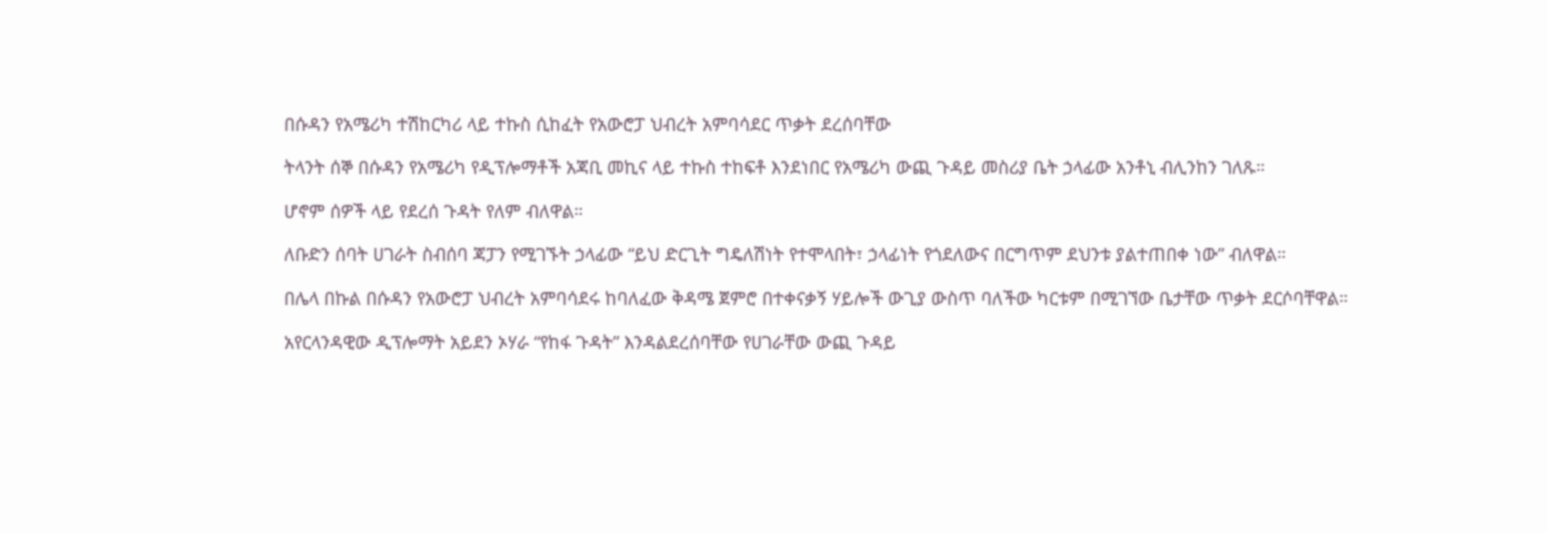በሱዳን የአሜሪካ ተሽከርካሪ ላይ ተኩስ ሲከፈት የአውሮፓ ህብረት አምባሳደር ጥቃት ደረሰባቸው

ትላንት ሰኞ በሱዳን የአሜሪካ የዲፕሎማቶች አጃቢ መኪና ላይ ተኩስ ተከፍቶ እንደነበር የአሜሪካ ውጪ ጉዳይ መስሪያ ቤት ኃላፊው አንቶኒ ብሊንከን ገለጹ።

ሆኖም ሰዎች ላይ የደረሰ ጉዳት የለም ብለዋል።

ለቡድን ሰባት ሀገራት ስብሰባ ጃፓን የሚገኙት ኃላፊው “ይህ ድርጊት ግዴለሽነት የተሞላበት፣ ኃላፊነት የጎደለውና በርግጥም ደህንቱ ያልተጠበቀ ነው” ብለዋል።

በሌላ በኩል በሱዳን የአውሮፓ ህብረት አምባሳደሩ ከባለፈው ቅዳሜ ጀምሮ በተቀናቃኝ ሃይሎች ውጊያ ውስጥ ባለችው ካርቱም በሚገኘው ቤታቸው ጥቃት ደርሶባቸዋል።

አየርላንዳዊው ዲፕሎማት አይደን ኦሃራ “የከፋ ጉዳት” እንዳልደረሰባቸው የሀገራቸው ውጪ ጉዳይ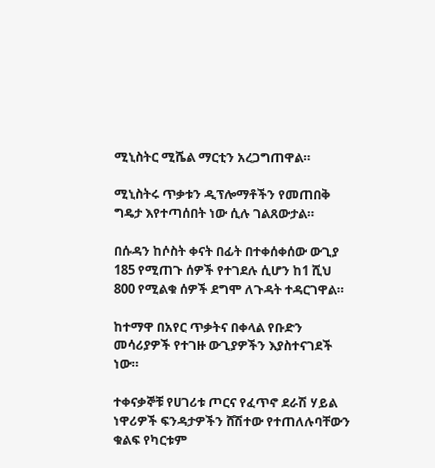ሚኒስትር ሚሼል ማርቲን አረጋግጠዋል።

ሚኒስትሩ ጥቃቱን ዲፕሎማቶችን የመጠበቅ ግዴታ እየተጣሰበት ነው ሲሉ ገልጸውታል።

በሱዳን ከሶስት ቀናት በፊት በተቀሰቀሰው ውጊያ 185 የሚጠጉ ሰዎች የተገደሉ ሲሆን ከ1 ሺህ 800 የሚልቁ ሰዎች ደግሞ ለጉዳት ተዳርገዋል።

ከተማዋ በአየር ጥቃትና በቀላል የቡድን መሳሪያዎች የተገዙ ውጊያዎችን እያስተናገደች ነው።

ተቀናቃኞቹ የሀገሪቱ ጦርና የፈጥኖ ደራሽ ሃይል ነዋሪዎች ፍንዳታዎችን ሸሽተው የተጠለሉባቸውን ቁልፍ የካርቱም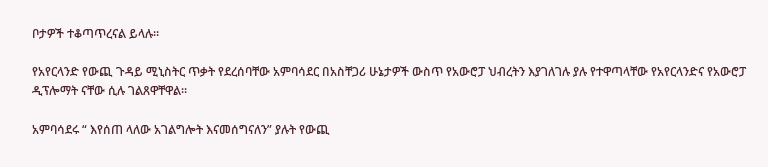ቦታዎች ተቆጣጥረናል ይላሉ።

የአየርላንድ የውጪ ጉዳይ ሚኒስትር ጥቃት የደረሰባቸው አምባሳደር በአስቸጋሪ ሁኔታዎች ውስጥ የአውሮፓ ህብረትን እያገለገሉ ያሉ የተዋጣላቸው የአየርላንድና የአውሮፓ ዲፕሎማት ናቸው ሲሉ ገልጸዋቸዋል።

አምባሳደሩ “ እየሰጠ ላለው አገልግሎት እናመሰግናለን” ያሉት የውጪ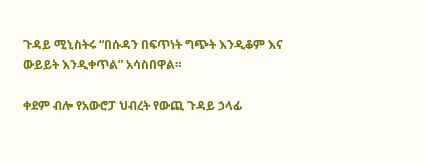ጉዳይ ሚኒስትሩ “በሱዳን በፍጥነት ግጭት እንዲቆም እና ውይይት እንዲቀጥል” አሳስበዋል።

ቀደም ብሎ የአውሮፓ ህብረት የውጪ ጉዳይ ኃላፊ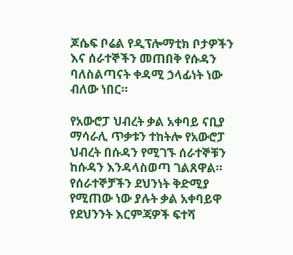ጆሴፍ ቦሬል የዲፕሎማቲክ ቦታዎችን እና ሰራተኞችን መጠበቅ የሱዳን ባለስልጣናት ቀዳሚ ኃላፊነት ነው ብለው ነበር።

የአውሮፓ ህብረት ቃል አቀባይ ናቢያ ማሳራሊ ጥቃቱን ተከትሎ የአውሮፓ ህብረት በሱዳን የሚገኙ ሰራተኞቹን ከሱዳን እንዳላስወጣ ገልጸዋል። የሰራተኞቻችን ደህንነት ቅድሚያ የሚጠው ነው ያሉት ቃል አቀባይዋ የደህንንት እርምጃዎች ፍተሻ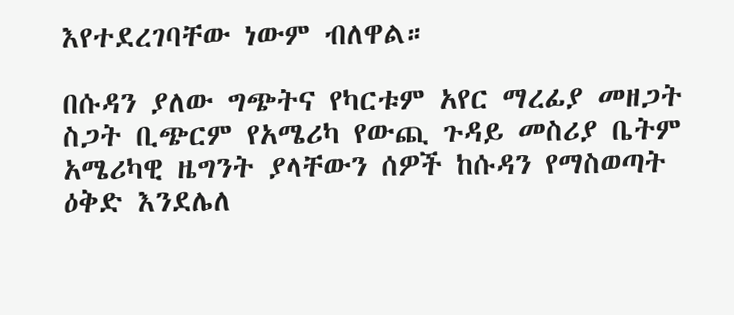እየተደረገባቸው ነውም ብለዋል።

በሱዳን ያለው ግጭትና የካርቱም አየር ማረፊያ መዘጋት ስጋት ቢጭርም የአሜሪካ የውጪ ጉዳይ መስሪያ ቤትም አሜሪካዊ ዜግንት ያላቸውን ሰዎች ከሱዳን የማስወጣት ዕቅድ እንደሌለ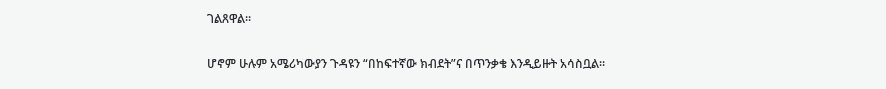ገልጸዋል።

ሆኖም ሁሉም አሜሪካውያን ጉዳዩን “በከፍተኛው ክብደት”ና በጥንቃቄ እንዲይዙት አሳስቧል።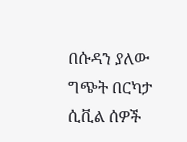በሱዳን ያለው ግጭት በርካታ ሲቪል ሰዎች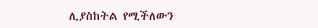ሊያስከትል የሚችለውን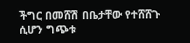ችግር በመሸሽ በቤታቸው የተሸሸጉ ሲሆን ግጭቱ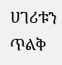ሀገሪቱን ጥልቅ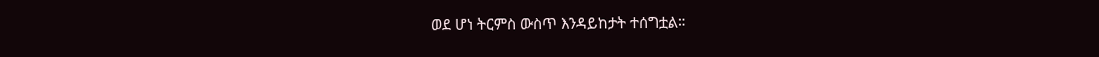ወደ ሆነ ትርምስ ውስጥ እንዳይከታት ተሰግቷል።